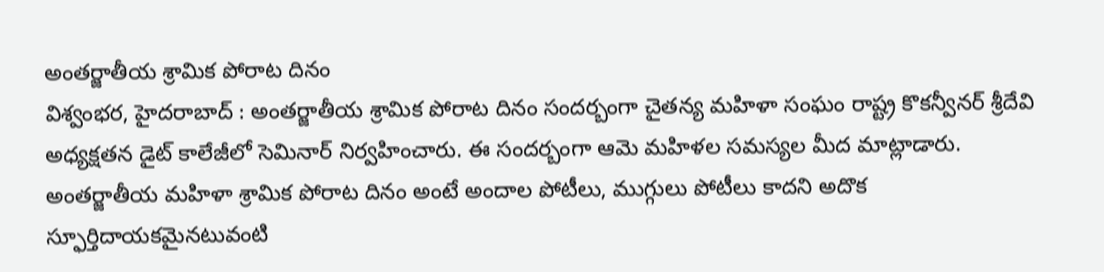అంతర్జాతీయ శ్రామిక పోరాట దినం
విశ్వంభర, హైదరాబాద్ : అంతర్జాతీయ శ్రామిక పోరాట దినం సందర్బంగా చైతన్య మహిళా సంఘం రాష్ట్ర కొకన్వీనర్ శ్రీదేవి అధ్యక్షతన డైట్ కాలేజీలో సెమినార్ నిర్వహించారు. ఈ సందర్బంగా ఆమె మహిళల సమస్యల మీద మాట్లాడారు. అంతర్జాతీయ మహిళా శ్రామిక పోరాట దినం అంటే అందాల పోటీలు, ముగ్గులు పోటీలు కాదని అదొక స్ఫూర్తిదాయకమైనటువంటి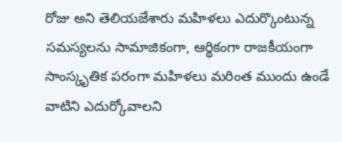రోజు అని తెలియజేశారు మహిళలు ఎదుర్కొంటున్న సమస్యలను సామాజికంగా, ఆర్థికంగా రాజకీయంగా సాంస్కృతిక పరంగా మహిళలు మరింత ముందు ఉండే వాటిని ఎదుర్కోవాలని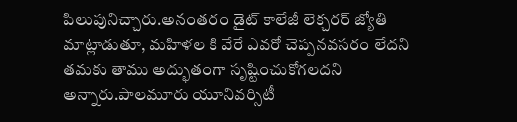పిలుపునిచ్చారు.అనంతరం డైట్ కాలేజీ లెక్చరర్ జ్యోతి మాట్లాడుతూ, మహిళల కి వేరే ఎవరో చెప్పనవసరం లేదని తమకు తాము అద్భుతంగా సృష్టించుకోగలదని అన్నారు.పాలమూరు యూనివర్సిటీ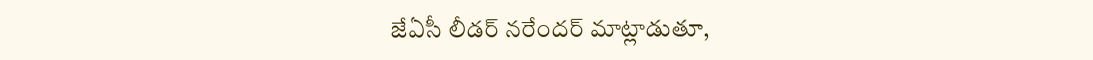జేఏసీ లీడర్ నరేందర్ మాట్లాడుతూ,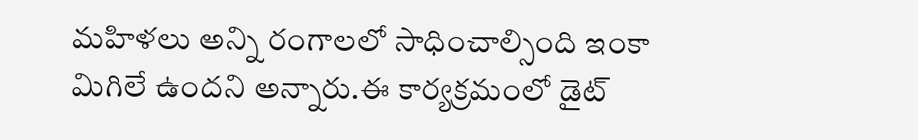మహిళలు అన్ని రంగాలలో సాధించాల్సింది ఇంకా మిగిలే ఉందని అన్నారు.ఈ కార్యక్రమంలో డైట్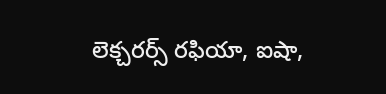లెక్చరర్స్ రఫియా, ఐషా,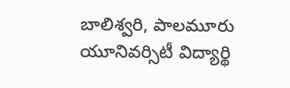బాలిశ్వరి, పాలమూరు యూనివర్సిటీ విద్యార్థి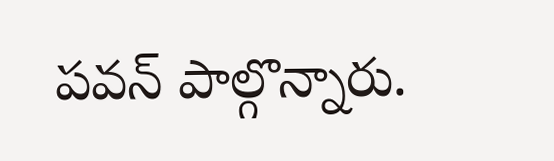పవన్ పాల్గొన్నారు.